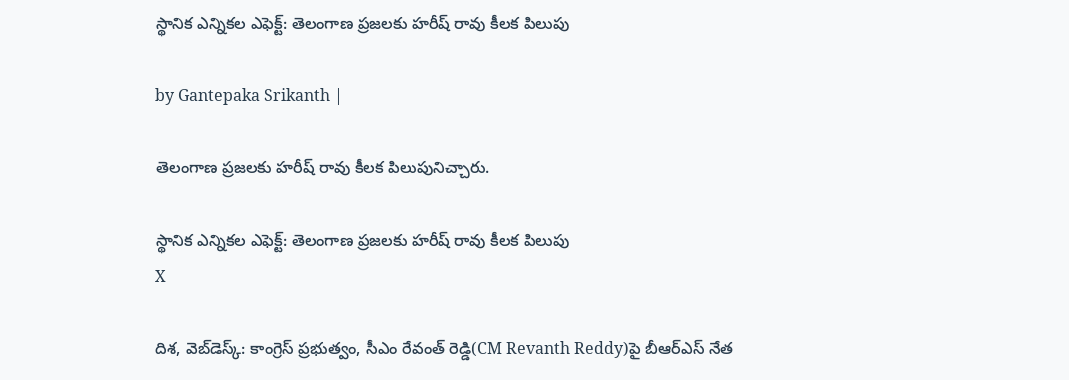స్థానిక ఎన్నికల ఎఫెక్ట్: తెలంగాణ ప్రజలకు హరీష్ రావు కీలక పిలుపు

by Gantepaka Srikanth |

తెలంగాణ ప్రజలకు హరీష్ రావు కీలక పిలుపునిచ్చారు.

స్థానిక ఎన్నికల ఎఫెక్ట్: తెలంగాణ ప్రజలకు హరీష్ రావు కీలక పిలుపు
X

దిశ, వెబ్‌డెస్క్: కాంగ్రెస్ ప్రభుత్వం, సీఎం రేవంత్ రెడ్డి(CM Revanth Reddy)పై బీఆర్ఎస్ నేత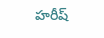హరీష్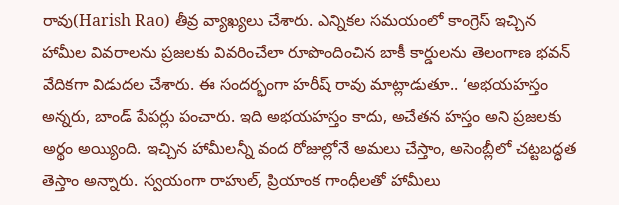రావు(Harish Rao) తీవ్ర వ్యాఖ్యలు చేశారు. ఎన్నికల సమయంలో కాంగ్రెస్ ఇచ్చిన హామీల వివరాలను ప్రజలకు వివరించేలా రూపొందించిన బాకీ కార్డులను తెలంగాణ భవన్ వేదికగా విడుదల చేశారు. ఈ సందర్భంగా హరీష్ రావు మాట్లాడుతూ.. ‘అభయహస్తం అన్నరు, బాండ్ పేపర్లు పంచారు. ఇది అభయహస్తం కాదు, అచేతన హస్తం అని ప్రజలకు అర్థం అయ్యింది. ఇచ్చిన హామీలన్నీ వంద రోజుల్లోనే అమలు చేస్తాం, అసెంబ్లీలో చట్టబద్ధత తెస్తాం అన్నారు. స్వయంగా రాహుల్, ప్రియాంక గాంధీలతో హామీలు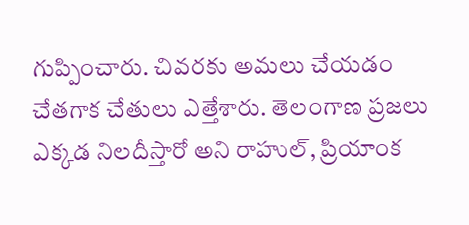గుప్పించారు. చివరకు అమలు చేయడం చేతగాక చేతులు ఎత్తేశారు. తెలంగాణ ప్రజలు ఎక్కడ నిలదీస్తారో అని రాహుల్, ప్రియాంక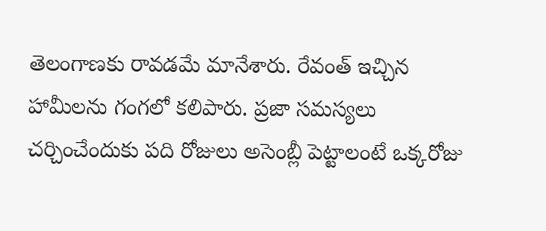తెలంగాణకు రావడమే మానేశారు. రేవంత్ ఇచ్చిన హామీలను గంగలో కలిపారు. ప్రజా సమస్యలు చర్చించేందుకు పది రోజులు అసెంబ్లీ పెట్టాలంటే ఒక్కరోజు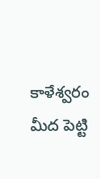కాళేశ్వరం మీద పెట్టి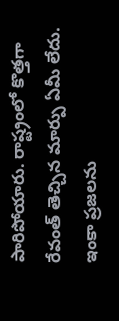పారిపోయారు. రాష్ట్రంలో కొత్తగా రేవంత్ తెచ్చిన మార్పు ఏమీ లేదు. ఇంకా ప్రజలను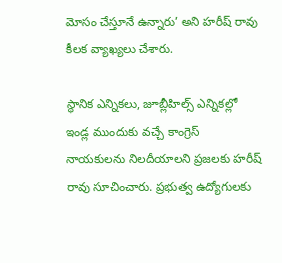మోసం చేస్తూనే ఉన్నారు’ అని హరీష్ రావు కీలక వ్యాఖ్యలు చేశారు.

స్థానిక ఎన్నికలు, జూబ్లీహిల్స్ ఎన్నికల్లో ఇండ్ల ముందుకు వచ్చే కాంగ్రెస్ నాయకులను నిలదీయాలని ప్రజలకు హరీష్ రావు సూచించారు. ప్రభుత్వ ఉద్యోగులకు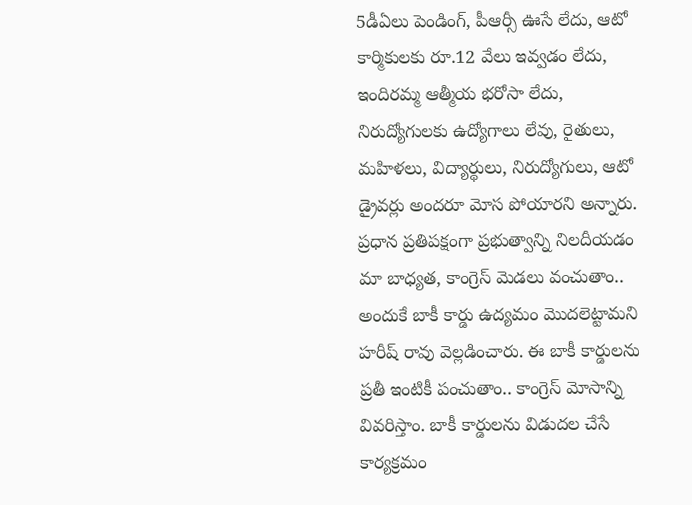5డీఏలు పెండింగ్, పీఆర్సీ ఊసే లేదు, ఆటో కార్మికులకు రూ.12 వేలు ఇవ్వడం లేదు, ఇందిరమ్మ ఆత్మీయ భరోసా లేదు, నిరుద్యోగులకు ఉద్యోగాలు లేవు, రైతులు, మహిళలు, విద్యార్థులు, నిరుద్యోగులు, ఆటో డ్రైవర్లు అందరూ మోస పోయారని అన్నారు. ప్రధాన ప్రతిపక్షంగా ప్రభుత్వాన్ని నిలదీయడం మా బాధ్యత, కాంగ్రెస్ మెడలు వంచుతాం.. అందుకే బాకీ కార్డు ఉద్యమం మొదలెట్టామని హరీష్ రావు వెల్లడించారు. ఈ బాకీ కార్డులను ప్రతీ ఇంటికీ పంచుతాం.. కాంగ్రెస్ మోసాన్ని వివరిస్తాం. బాకీ కార్డులను విడుదల చేసే కార్యక్రమం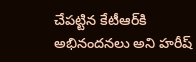చేపట్టిన కేటీఆర్‌కి అభినందనలు అని హరీష్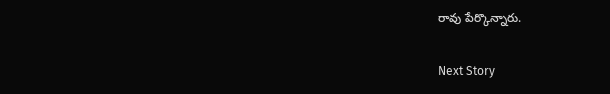రావు పేర్కొన్నారు.

Next Story